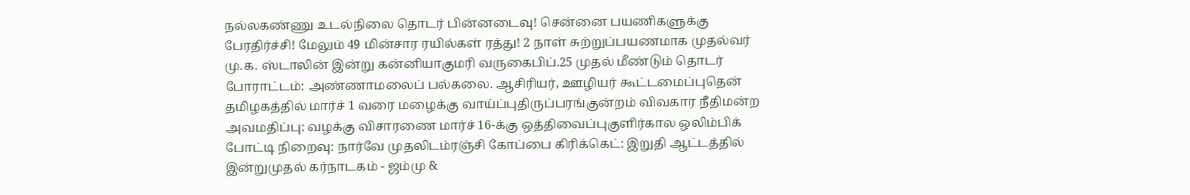நல்லகண்ணு உடல்நிலை தொடர் பின்னடைவு! சென்னை பயணிகளுக்கு பேரதிர்ச்சி! மேலும் 49 மின்சார ரயில்கள் ரத்து! 2 நாள் சுற்றுப்பயணமாக முதல்வர் மு.க. ஸ்டாலின் இன்று கன்னியாகுமரி வருகைபிப்.25 முதல் மீண்டும் தொடர் போராட்டம்: அண்ணாமலைப் பல்கலை. ஆசிரியர், ஊழியர் கூட்டமைப்புதென் தமிழகத்தில் மார்ச் 1 வரை மழைக்கு வாய்ப்புதிருப்பரங்குன்றம் விவகார நீதிமன்ற அவமதிப்பு: வழக்கு விசாரணை மார்ச் 16-க்கு ஒத்திவைப்புகுளிர்கால ஒலிம்பிக் போட்டி நிறைவு: நார்வே முதலிடம்ரஞ்சி கோப்பை கிரிக்கெட்: இறுதி ஆட்டத்தில் இன்றுமுதல் கர்நாடகம் - ஜம்மு &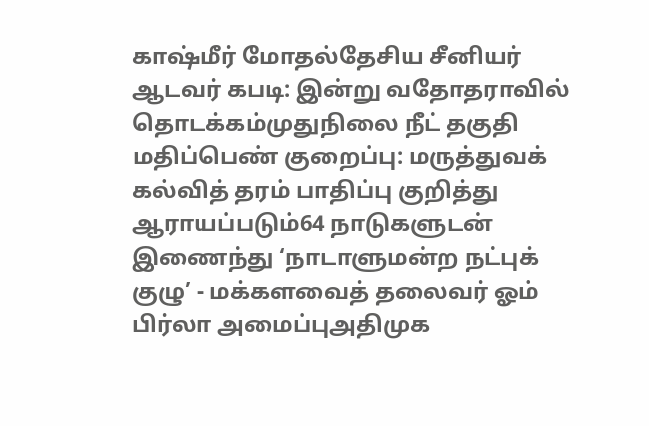காஷ்மீர் மோதல்தேசிய சீனியர் ஆடவர் கபடி: இன்று வதோதராவில் தொடக்கம்முதுநிலை நீட் தகுதி மதிப்பெண் குறைப்பு: மருத்துவக் கல்வித் தரம் பாதிப்பு குறித்து ஆராயப்படும்64 நாடுகளுடன் இணைந்து ‘நாடாளுமன்ற நட்புக் குழு’ - மக்களவைத் தலைவர் ஓம் பிர்லா அமைப்புஅதிமுக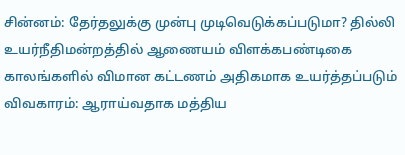சின்னம்: தேர்தலுக்கு முன்பு முடிவெடுக்கப்படுமா? தில்லி உயர்நீதிமன்றத்தில் ஆணையம் விளக்கபண்டிகை காலங்களில் விமான கட்டணம் அதிகமாக உயர்த்தப்படும் விவகாரம்: ஆராய்வதாக மத்திய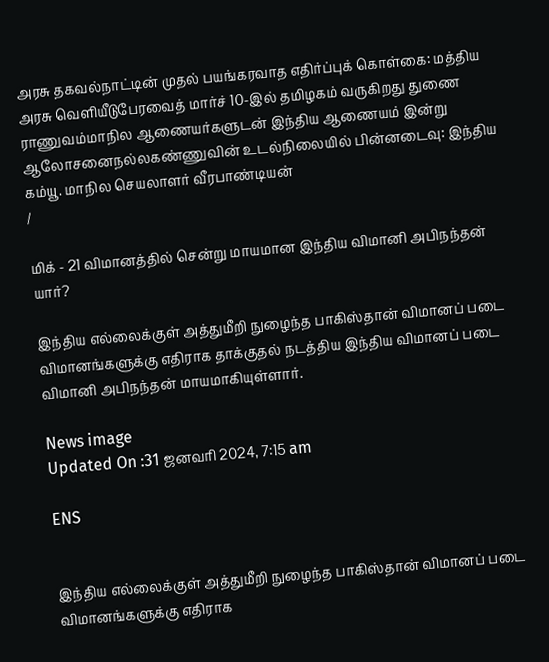அரசு தகவல்நாட்டின் முதல் பயங்கரவாத எதிர்ப்புக் கொள்கை: மத்திய அரசு வெளியீடுபேரவைத் மார்ச் 10-இல் தமிழகம் வருகிறது துணை ராணுவம்மாநில ஆணையர்களுடன் இந்திய ஆணையம் இன்று ஆலோசனைநல்லகண்ணுவின் உடல்நிலையில் பின்னடைவு: இந்திய கம்யூ. மாநில செயலாளர் வீரபாண்டியன்
/

மிக் - 21 விமானத்தில் சென்று மாயமான இந்திய விமானி அபிநந்தன் யார்?

இந்திய எல்லைக்குள் அத்துமீறி நுழைந்த பாகிஸ்தான் விமானப் படை விமானங்களுக்கு எதிராக தாக்குதல் நடத்திய இந்திய விமானப் படை விமானி அபிநந்தன் மாயமாகியுள்ளார்.

News image
Updated On :31 ஜனவரி 2024, 7:15 am

ENS


இந்திய எல்லைக்குள் அத்துமீறி நுழைந்த பாகிஸ்தான் விமானப் படை விமானங்களுக்கு எதிராக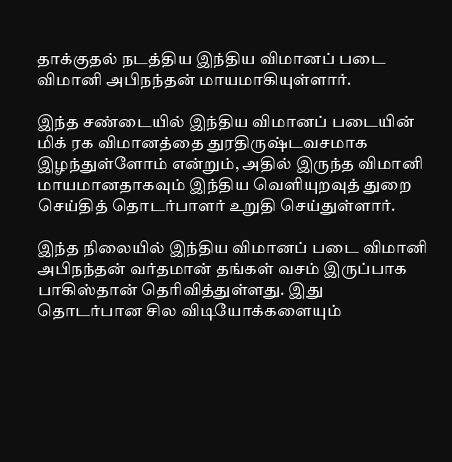தாக்குதல் நடத்திய இந்திய விமானப் படை விமானி அபிநந்தன் மாயமாகியுள்ளார்.

இந்த சண்டையில் இந்திய விமானப் படையின் மிக் ரக விமானத்தை துரதிருஷ்டவசமாக இழந்துள்ளோம் என்றும், அதில் இருந்த விமானி மாயமானதாகவும் இந்திய வெளியுறவுத் துறை செய்தித் தொடர்பாளர் உறுதி செய்துள்ளார்.

இந்த நிலையில் இந்திய விமானப் படை விமானி அபிநந்தன் வர்தமான் தங்கள் வசம் இருப்பாக பாகிஸ்தான் தெரிவித்துள்ளது. இது தொடர்பான சில விடியோக்களையும்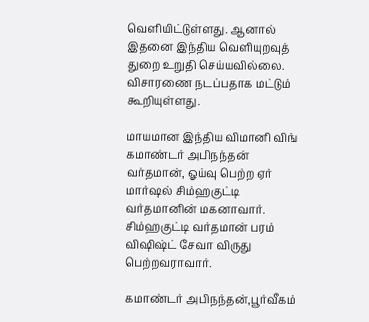வெளியிட்டுள்ளது. ஆனால் இதனை இந்திய வெளியுறவுத் துறை உறுதி செய்யவில்லை. விசாரணை நடப்பதாக மட்டும் கூறியுள்ளது.

மாயமான இந்திய விமானி விங் கமாண்டர் அபிநந்தன் வர்தமான், ஓய்வு பெற்ற ஏர் மார்ஷல் சிம்ஹகுட்டி வர்தமானின் மகனாவார். சிம்ஹகுட்டி வர்தமான் பரம் விஷிஷ்ட் சேவா விருது பெற்றவராவார்.

கமாண்டர் அபிநந்தன்,பூர்வீகம்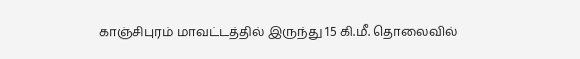காஞ்சிபுரம் மாவட்டத்தில் இருந்து 15 கி.மீ. தொலைவில்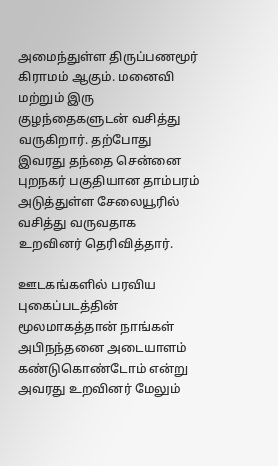அமைந்துள்ள திருப்பணமூர் கிராமம் ஆகும். மனைவி மற்றும் இரு குழந்தைகளுடன் வசித்து வருகிறார். தற்போது இவரது தந்தை சென்னை புறநகர் பகுதியான தாம்பரம் அடுத்துள்ள சேலையூரில் வசித்து வருவதாக உறவினர் தெரிவித்தார்.

ஊடகங்களில் பரவிய புகைப்படத்தின் மூலமாகத்தான் நாங்கள் அபிநந்தனை அடையாளம் கண்டுகொண்டோம் என்று அவரது உறவினர் மேலும்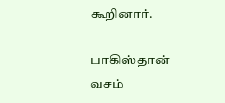கூறினார்.

பாகிஸ்தான் வசம்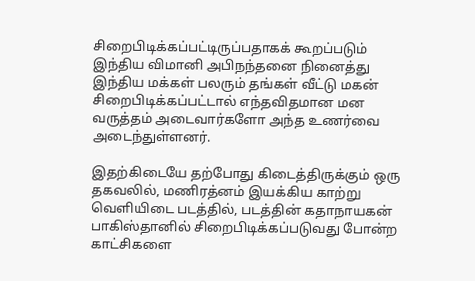சிறைபிடிக்கப்பட்டிருப்பதாகக் கூறப்படும் இந்திய விமானி அபிநந்தனை நினைத்து இந்திய மக்கள் பலரும் தங்கள் வீட்டு மகன் சிறைபிடிக்கப்பட்டால் எந்தவிதமான மன வருத்தம் அடைவார்களோ அந்த உணர்வை அடைந்துள்ளனர்.

இதற்கிடையே தற்போது கிடைத்திருக்கும் ஒரு தகவலில், மணிரத்னம் இயக்கிய காற்று வெளியிடை படத்தில், படத்தின் கதாநாயகன் பாகிஸ்தானில் சிறைபிடிக்கப்படுவது போன்ற காட்சிகளை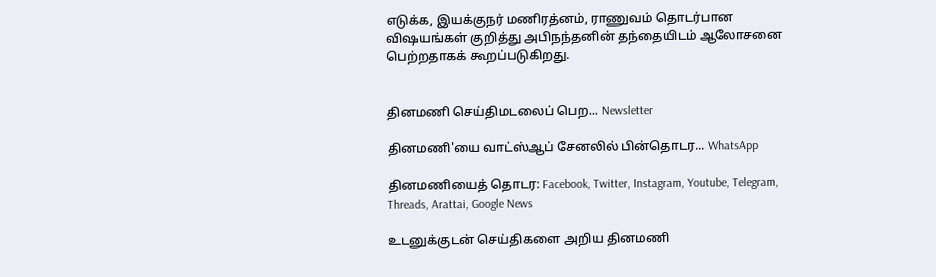எடுக்க, இயக்குநர் மணிரத்னம், ராணுவம் தொடர்பான விஷயங்கள் குறித்து அபிநந்தனின் தந்தையிடம் ஆலோசனை பெற்றதாகக் கூறப்படுகிறது.


தினமணி செய்திமடலைப் பெற... Newsletter

தினமணி'யை வாட்ஸ்ஆப் சேனலில் பின்தொடர... WhatsApp

தினமணியைத் தொடர: Facebook, Twitter, Instagram, Youtube, Telegram, Threads, Arattai, Google News

உடனுக்குடன் செய்திகளை அறிய தினமணி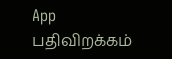App பதிவிறக்கம்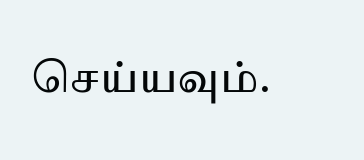செய்யவும்.